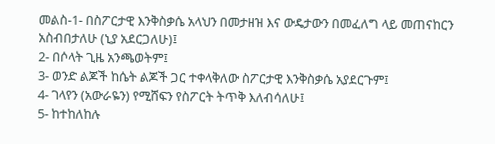መልስ-1- በስፖርታዊ እንቅስቃሴ አላህን በመታዘዝ እና ውዴታውን በመፈለግ ላይ መጠናከርን አስብበታለሁ (ኒያ አደርጋለሁ)፤
2- በሶላት ጊዜ አንጫወትም፤
3- ወንድ ልጆች ከሴት ልጆች ጋር ተቀላቅለው ስፖርታዊ እንቅስቃሴ አያደርጉም፤
4- ገላየን (አውራዬን) የሚሸፍን የስፖርት ትጥቅ እለብሳለሁ፤
5- ከተከለከሉ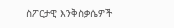ስፖርታዊ እንቅስቃሴዎች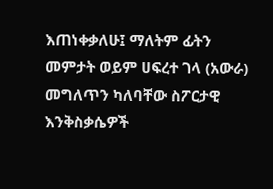እጠነቀቃለሁ፤ ማለትም ፊትን መምታት ወይም ሀፍረተ ገላ (አውራ) መግለጥን ካለባቸው ስፖርታዊ እንቅስቃሴዎች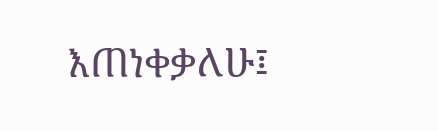እጠነቀቃለሁ፤